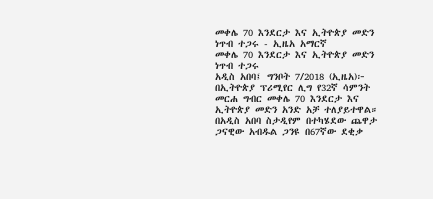መቀሌ 70 እንደርታ እና ኢትዮጵያ መድን ነጥብ ተጋሩ - ኢዜአ አማርኛ
መቀሌ 70 እንደርታ እና ኢትዮጵያ መድን ነጥብ ተጋሩ
አዲስ አበባ፤ ግንቦት 7/2018 (ኢዜአ)፦ በኢትዮጵያ ፕሪሚየር ሊግ የ32ኛ ሳምንት መርሐ ግብር መቀሌ 70 እንደርታ እና ኢትዮጵያ መድን አንድ አቻ ተለያይተዋል።
በአዲስ አበባ ስታዲየም በተካሄደው ጨዋታ ጋናዊው አብዱል ጋንዩ በ67ኛው ደቂቃ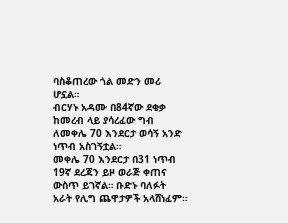ባስቆጠረው ጎል መድን መሪ ሆኗል።
ብርሃኑ አዳሙ በ84ኛው ደቂቃ ከመረብ ላይ ያሳረፈው ግብ ለመቀሌ 70 እንደርታ ወሳኝ አንድ ነጥብ አስገኝቷል።
መቀሌ 70 እንደርታ በ31 ነጥብ 19ኛ ደረጃን ይዞ ወራጅ ቀጠና ውስጥ ይገኛል። ቡድኑ ባለፉት አራት የሊግ ጨዋታዎች አላሸነፈም።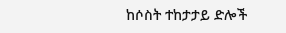ከሶስት ተከታታይ ድሎች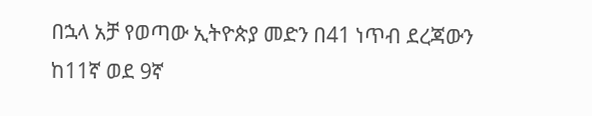በኋላ አቻ የወጣው ኢትዮጵያ መድን በ41 ነጥብ ደረጃውን ከ11ኛ ወደ 9ኛ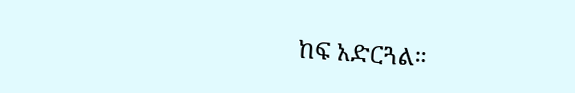ከፍ አድርጓል።